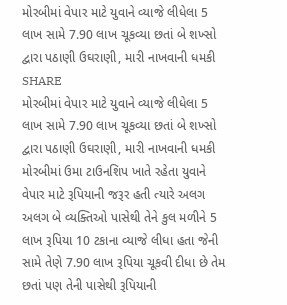મોરબીમાં વેપાર માટે યુવાને વ્યાજે લીધેલા 5 લાખ સામે 7.90 લાખ ચૂકવ્યા છતાં બે શખ્સો દ્વારા પઠાણી ઉઘરાણી, મારી નાખવાની ધમકી
SHARE
મોરબીમાં વેપાર માટે યુવાને વ્યાજે લીધેલા 5 લાખ સામે 7.90 લાખ ચૂકવ્યા છતાં બે શખ્સો દ્વારા પઠાણી ઉઘરાણી, મારી નાખવાની ધમકી
મોરબીમાં ઉમા ટાઉનશિપ ખાતે રહેતા યુવાને વેપાર માટે રૂપિયાની જરૂર હતી ત્યારે અલગ અલગ બે વ્યક્તિઓ પાસેથી તેને કુલ મળીને 5 લાખ રૂપિયા 10 ટકાના વ્યાજે લીધા હતા જેની સામે તેણે 7.90 લાખ રૂપિયા ચૂકવી દીધા છે તેમ છતાં પણ તેની પાસેથી રૂપિયાની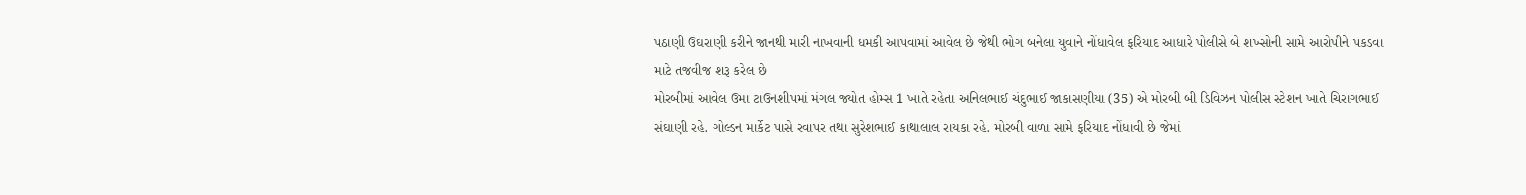પઠાણી ઉઘરાણી કરીને જાનથી મારી નાખવાની ધમકી આપવામાં આવેલ છે જેથી ભોગ બનેલા યુવાને નોંધાવેલ ફરિયાદ આધારે પોલીસે બે શખ્સોની સામે આરોપીને પકડવા માટે તજવીજ શરૂ કરેલ છે
મોરબીમાં આવેલ ઉમા ટાઉનશીપમાં મંગલ જ્યોત હોમ્સ 1 ખાતે રહેતા અનિલભાઈ ચંદુભાઈ જાકાસણીયા (35) એ મોરબી બી ડિવિઝન પોલીસ સ્ટેશન ખાતે ચિરાગભાઈ સંઘાણી રહે. ગોલ્ડન માર્કેટ પાસે રવાપર તથા સુરેશભાઈ કાથાલાલ રાયકા રહે. મોરબી વાળા સામે ફરિયાદ નોંધાવી છે જેમાં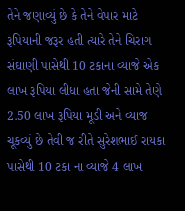તેને જણાવ્યું છે કે તેને વેપાર માટે રૂપિયાની જરૂર હતી ત્યારે તેને ચિરાગ સંઘાણી પાસેથી 10 ટકાના વ્યાજે એક લાખ રૂપિયા લીધા હતા જેની સામે તેણે 2.50 લાખ રૂપિયા મૂડી અને વ્યાજ ચૂકવ્યું છે તેવી જ રીતે સુરેશભાઈ રાયકા પાસેથી 10 ટકા ના વ્યાજે 4 લાખ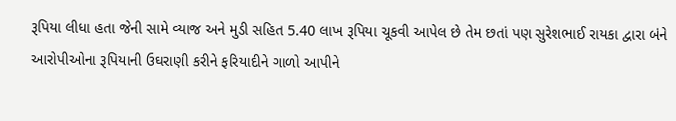રૂપિયા લીધા હતા જેની સામે વ્યાજ અને મુડી સહિત 5.40 લાખ રૂપિયા ચૂકવી આપેલ છે તેમ છતાં પણ સુરેશભાઈ રાયકા દ્વારા બંને આરોપીઓના રૂપિયાની ઉઘરાણી કરીને ફરિયાદીને ગાળો આપીને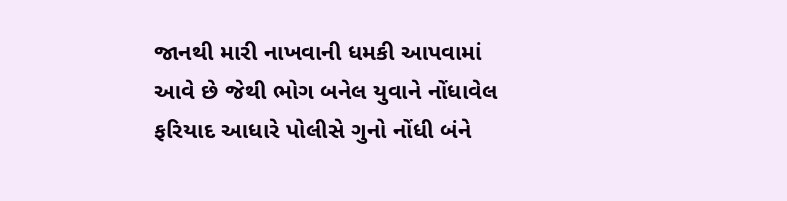જાનથી મારી નાખવાની ધમકી આપવામાં આવે છે જેથી ભોગ બનેલ યુવાને નોંધાવેલ ફરિયાદ આધારે પોલીસે ગુનો નોંધી બંને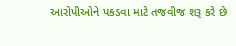આરોપીઓને પકડવા માટે તજવીજ શરૂ કરે છે